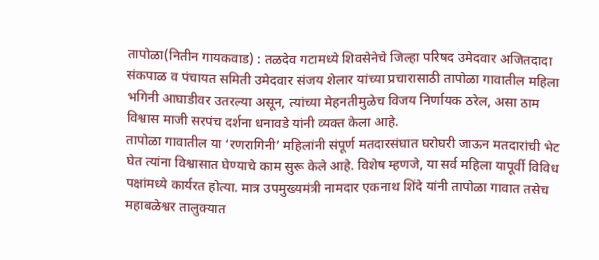तापोळा(नितीन गायकवाड) : तळदेव गटामध्ये शिवसेनेचे जिल्हा परिषद उमेदवार अजितदादा संकपाळ व पंचायत समिती उमेदवार संजय शेलार यांच्या प्रचारासाठी तापोळा गावातील महिला भगिनी आघाडीवर उतरल्या असून, त्यांच्या मेहनतीमुळेच विजय निर्णायक ठरेल, असा ठाम विश्वास माजी सरपंच दर्शना धनावडे यांनी व्यक्त केला आहे.
तापोळा गावातील या ‘रणरागिनी’ महिलांनी संपूर्ण मतदारसंघात घरोघरी जाऊन मतदारांची भेट घेत त्यांना विश्वासात घेण्याचे काम सुरू केले आहे. विशेष म्हणजे, या सर्व महिला यापूर्वी विविध पक्षांमध्ये कार्यरत होत्या. मात्र उपमुख्यमंत्री नामदार एकनाथ शिंदे यांनी तापोळा गावात तसेच महाबळेश्वर तालुक्यात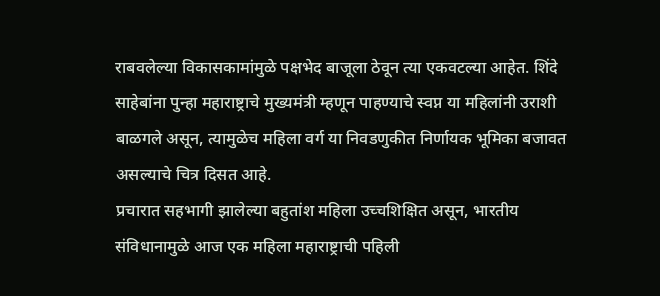राबवलेल्या विकासकामांमुळे पक्षभेद बाजूला ठेवून त्या एकवटल्या आहेत. शिंदे साहेबांना पुन्हा महाराष्ट्राचे मुख्यमंत्री म्हणून पाहण्याचे स्वप्न या महिलांनी उराशी बाळगले असून, त्यामुळेच महिला वर्ग या निवडणुकीत निर्णायक भूमिका बजावत असल्याचे चित्र दिसत आहे.
प्रचारात सहभागी झालेल्या बहुतांश महिला उच्चशिक्षित असून, भारतीय संविधानामुळे आज एक महिला महाराष्ट्राची पहिली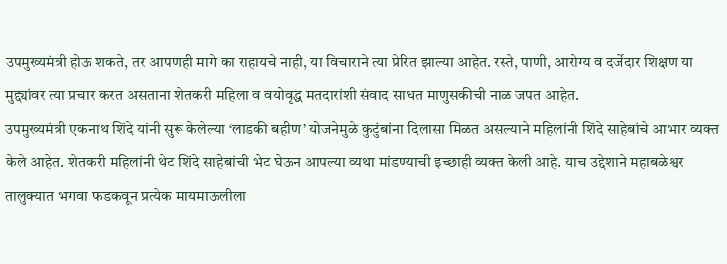उपमुख्यमंत्री होऊ शकते, तर आपणही मागे का राहायचे नाही, या विचाराने त्या प्रेरित झाल्या आहेत. रस्ते, पाणी, आरोग्य व दर्जेदार शिक्षण या मुद्द्यांवर त्या प्रचार करत असताना शेतकरी महिला व वयोवृद्ध मतदारांशी संवाद साधत माणुसकीची नाळ जपत आहेत.
उपमुख्यमंत्री एकनाथ शिंदे यांनी सुरू केलेल्या ‘लाडकी बहीण’ योजनेमुळे कुटुंबांना दिलासा मिळत असल्याने महिलांनी शिंदे साहेबांचे आभार व्यक्त केले आहेत. शेतकरी महिलांनी थेट शिंदे साहेबांची भेट घेऊन आपल्या व्यथा मांडण्याची इच्छाही व्यक्त केली आहे. याच उद्देशाने महाबळेश्वर तालुक्यात भगवा फडकवून प्रत्येक मायमाऊलीला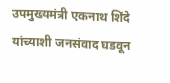उपमुख्यमंत्री एकनाथ शिंदे यांच्याशी जनसंवाद घडवून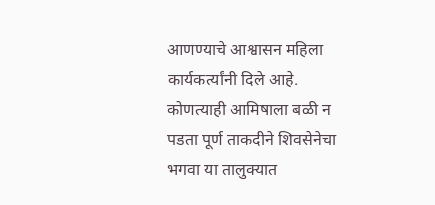आणण्याचे आश्वासन महिला कार्यकर्त्यांनी दिले आहे.
कोणत्याही आमिषाला बळी न पडता पूर्ण ताकदीने शिवसेनेचा भगवा या तालुक्यात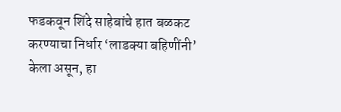फडकवून शिंदे साहेबांचे हात बळकट करण्याचा निर्धार ‘लाडक्या बहिणींनी’ केला असून, हा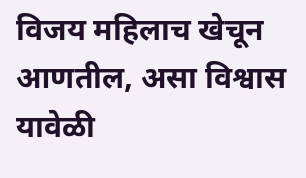विजय महिलाच खेचून आणतील, असा विश्वास यावेळी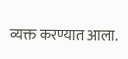व्यक्त करण्यात आला.